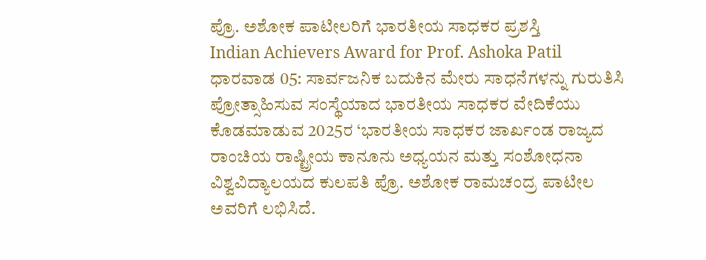ಪ್ರೊ. ಅಶೋಕ ಪಾಟೀಲರಿಗೆ ಭಾರತೀಯ ಸಾಧಕರ ಪ್ರಶಸ್ತಿ
Indian Achievers Award for Prof. Ashoka Patil
ಧಾರವಾಡ 05: ಸಾರ್ವಜನಿಕ ಬದುಕಿನ ಮೇರು ಸಾಧನೆಗಳನ್ನು ಗುರುತಿಸಿ ಪ್ರೋತ್ಸಾಹಿಸುವ ಸಂಸ್ಥೆಯಾದ ಭಾರತೀಯ ಸಾಧಕರ ವೇದಿಕೆಯು ಕೊಡಮಾಡುವ 2025ರ ‘ಭಾರತೀಯ ಸಾಧಕರ ಜಾರ್ಖಂಡ ರಾಜ್ಯದ ರಾಂಚಿಯ ರಾಷ್ಟ್ರೀಯ ಕಾನೂನು ಅಧ್ಯಯನ ಮತ್ತು ಸಂಶೋಧನಾ ವಿಶ್ವವಿದ್ಯಾಲಯದ ಕುಲಪತಿ ಪ್ರೊ. ಅಶೋಕ ರಾಮಚಂದ್ರ ಪಾಟೀಲ ಅವರಿಗೆ ಲಭಿಸಿದೆ.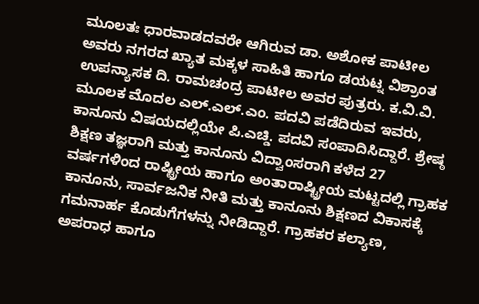ಮೂಲತಃ ಧಾರವಾಡದವರೇ ಆಗಿರುವ ಡಾ. ಅಶೋಕ ಪಾಟೀಲ ಅವರು ನಗರದ ಖ್ಯಾತ ಮಕ್ಕಳ ಸಾಹಿತಿ ಹಾಗೂ ಡಯಟ್ನ ವಿಶ್ರಾಂತ ಉಪನ್ಯಾಸಕ ದಿ. ರಾಮಚಂದ್ರ ಪಾಟೀಲ ಅವರ ಪುತ್ರರು. ಕ.ವಿ.ವಿ. ಮೂಲಕ ಮೊದಲ ಎಲ್.ಎಲ್.ಎಂ. ಪದವಿ ಪಡೆದಿರುವ ಇವರು, ಕಾನೂನು ವಿಷಯದಲ್ಲಿಯೇ ಪಿ.ಎಚ್ಡಿ. ಪದವಿ ಸಂಪಾದಿಸಿದ್ದಾರೆ. ಶ್ರೇಷ್ಠ ಶಿಕ್ಷಣ ತಜ್ಞರಾಗಿ ಮತ್ತು ಕಾನೂನು ವಿದ್ವಾಂಸರಾಗಿ ಕಳೆದ 27 ವರ್ಷಗಳಿಂದ ರಾಷ್ಟ್ರೀಯ ಹಾಗೂ ಅಂತಾರಾಷ್ಟ್ರೀಯ ಮಟ್ಟದಲ್ಲಿ ಗ್ರಾಹಕ ಕಾನೂನು, ಸಾರ್ವಜನಿಕ ನೀತಿ ಮತ್ತು ಕಾನೂನು ಶಿಕ್ಷಣದ ವಿಕಾಸಕ್ಕೆ ಗಮನಾರ್ಹ ಕೊಡುಗೆಗಳನ್ನು ನೀಡಿದ್ದಾರೆ. ಗ್ರಾಹಕರ ಕಲ್ಯಾಣ, ಅಪರಾಧ ಹಾಗೂ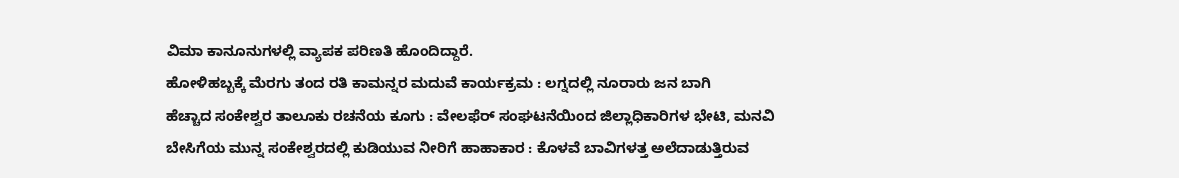ವಿಮಾ ಕಾನೂನುಗಳಲ್ಲಿ ವ್ಯಾಪಕ ಪರಿಣತಿ ಹೊಂದಿದ್ದಾರೆ.
ಹೋಳಿಹಬ್ಬಕ್ಕೆ ಮೆರಗು ತಂದ ರತಿ ಕಾಮನ್ನರ ಮದುವೆ ಕಾರ್ಯಕ್ರಮ : ಲಗ್ನದಲ್ಲಿ ನೂರಾರು ಜನ ಬಾಗಿ
ಹೆಚ್ಚಾದ ಸಂಕೇಶ್ವರ ತಾಲೂಕು ರಚನೆಯ ಕೂಗು : ವೇಲಫೆರ್ ಸಂಘಟನೆಯಿಂದ ಜಿಲ್ಲಾಧಿಕಾರಿಗಳ ಭೇಟಿ, ಮನವಿ
ಬೇಸಿಗೆಯ ಮುನ್ನ ಸಂಕೇಶ್ವರದಲ್ಲಿ ಕುಡಿಯುವ ನೀರಿಗೆ ಹಾಹಾಕಾರ : ಕೊಳವೆ ಬಾವಿಗಳತ್ತ ಅಲೆದಾಡುತ್ತಿರುವ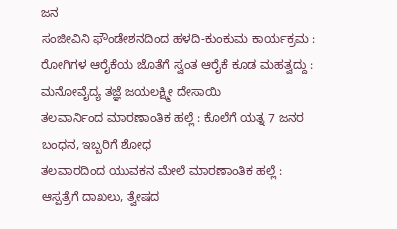ಜನ
ಸಂಜೀವಿನಿ ಫೌಂಡೇಶನದಿಂದ ಹಳದಿ-ಕುಂಕುಮ ಕಾರ್ಯಕ್ರಮ : ರೋಗಿಗಳ ಆರೈಕೆಯ ಜೊತೆಗೆ ಸ್ವಂತ ಆರೈಕೆ ಕೂಡ ಮಹತ್ವದ್ದು : ಮನೋವೈದ್ಯ ತಜ್ಞೆ ಜಯಲಕ್ಷ್ಮೀ ದೇಸಾಯಿ
ತಲವಾರ್ನಿಂದ ಮಾರಣಾಂತಿಕ ಹಲ್ಲೆ : ಕೊಲೆಗೆ ಯತ್ನ 7 ಜನರ ಬಂಧನ, ಇಬ್ಬರಿಗೆ ಶೋಧ
ತಲವಾರದಿಂದ ಯುವಕನ ಮೇಲೆ ಮಾರಣಾಂತಿಕ ಹಲ್ಲೆ : ಆಸ್ಪತ್ರೆಗೆ ದಾಖಲು, ತ್ವೇಷದ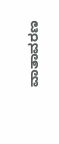ವಾತಾವರಣ